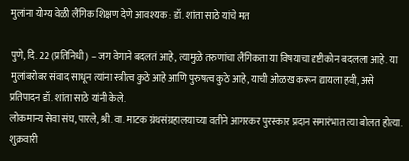मुलांना योग्य वेळी लैंगिक शिक्षण देणे आवश्यक : डॉ. शांता साठे यांचे मत

पुणे, दि. 22 (प्रतिनिधी) – जग वेगाने बदलतं आहे, त्यामुळे तरुणांचा लैंगिकता या विषयाचा दृष्टीकोन बदलला आहे. या मुलांबरोबर संवाद साधून त्यांना स्त्रीत्व कुठे आहे आणि पुरुषत्व कुठे आहे, याची ओळख करून द्यायला हवी, असे प्रतिपादन डॉ. शांता साठे यांनी केले.
लोकमान्य सेवा संघ, पारले, श्री. वा. माटक ग्रंथसंग्रहालयाच्या वतीने आगरकर पुरस्कार प्रदान समारंभात त्या बोलत होत्या. शुक्रवारी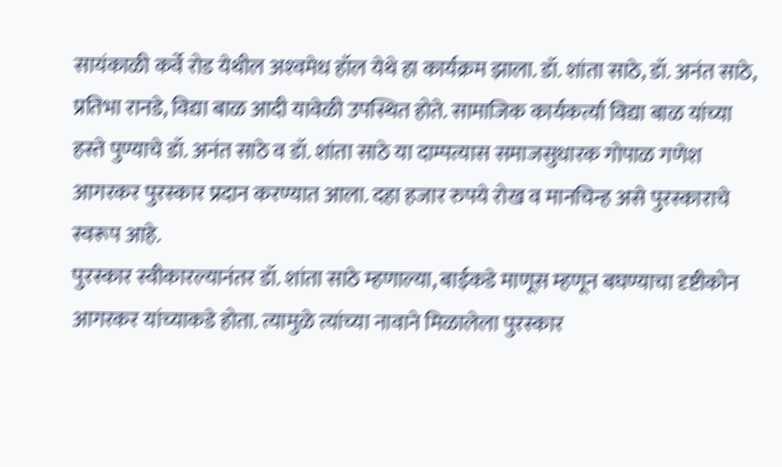सायंकाळी कर्वे रोड येथील अश्‍वमेध हॉल येथे हा कार्यक्रम झाला. डॉ. शांता साठे, डॉ. अनंत साठे, प्रतिभा रानडे, विद्या बाळ आदी यावेळी उपस्थित होते. सामाजिक कार्यकर्त्या विद्या बाळ यांच्या हस्ते पुण्याचे डॉ. अनंत साठे व डॉ. शांता साठे या दाम्पत्यास समाजसुधारक गोपाळ गणेश आगरकर पुरस्कार प्रदान करण्यात आला. दहा हजार रुपये रोख व मानचिन्ह असे पुरस्काराचे स्वरूप आहे.
पुरस्कार स्वीकारल्यानंतर डॉ. शांता साठे म्हणाल्या, बाईकडे माणूस म्हणून बघण्याचा दृष्टीकोन आगरकर यांच्याकडे होता. त्यामुळे त्यांच्या नावाने मिळालेला पुरस्कार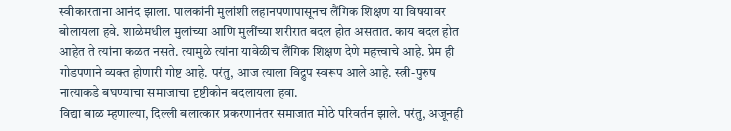स्वीकारताना आनंद झाला. पालकांनी मुलांशी लहानपणापासूनच लैंगिक शिक्षण या विषयावर बोलायला हवे. शाळेमधील मुलांच्या आणि मुलींच्या शरीरात बदल होत असतात. काय बदल होत आहेत ते त्यांना कळत नसते. त्यामुळे त्यांना यावेळीच लैंगिक शिक्षण देणे महत्त्वाचे आहे. प्रेम ही गोडपणाने व्यक्त होणारी गोष्ट आहे. परंतु, आज त्याला विद्रुप स्वरूप आले आहे. स्त्री-पुरुष नात्याकडे बघण्याचा समाजाचा दृष्टीकोन बदलायला हवा.
विद्या बाळ म्हणाल्या, दिल्ली बलात्कार प्रकरणानंतर समाजात मोठे परिवर्तन झाले. परंतु, अजूनही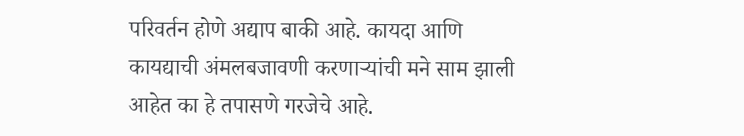परिवर्तन होणे अद्याप बाकी आहे. कायदा आणि कायद्याची अंमलबजावणी करणार्‍यांची मने साम झाली आहेत का हे तपासणे गरजेचे आहे.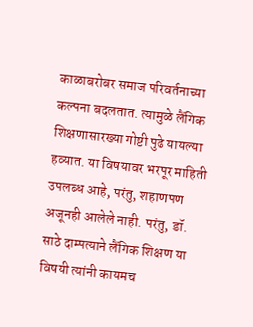काळाबरोबर समाज परिवर्तनाच्या कल्पना बदलतात. त्यामुळे लैंगिक शिक्षणासारख्या गोष्टी पुढे यायल्या हव्यात. या विषयावर भरपूर माहिती उपलब्ध आहे, परंतु, शहाणपण अजूनही आलेले नाही. परंतु, डॉ. साठे दाम्पत्याने लैंगिक शिक्षण या विषयी त्यांनी कायमच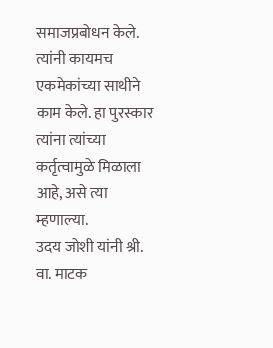समाजप्रबोधन केले. त्यांनी कायमच एकमेकांच्या साथीने काम केले. हा पुरस्कार त्यांना त्यांच्या कर्तृत्वामुळे मिळाला आहे, असे त्या म्हणाल्या.
उदय जोशी यांनी श्री. वा. माटक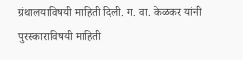ग्रंथालयाविषयी माहिती दिली. ग. वा. केळकर यांनी पुरस्काराविषयी माहिती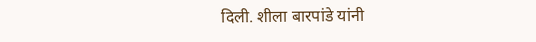दिली. शीला बारपांडे यांनी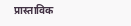प्रास्ताविक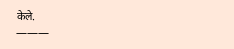केले.
———